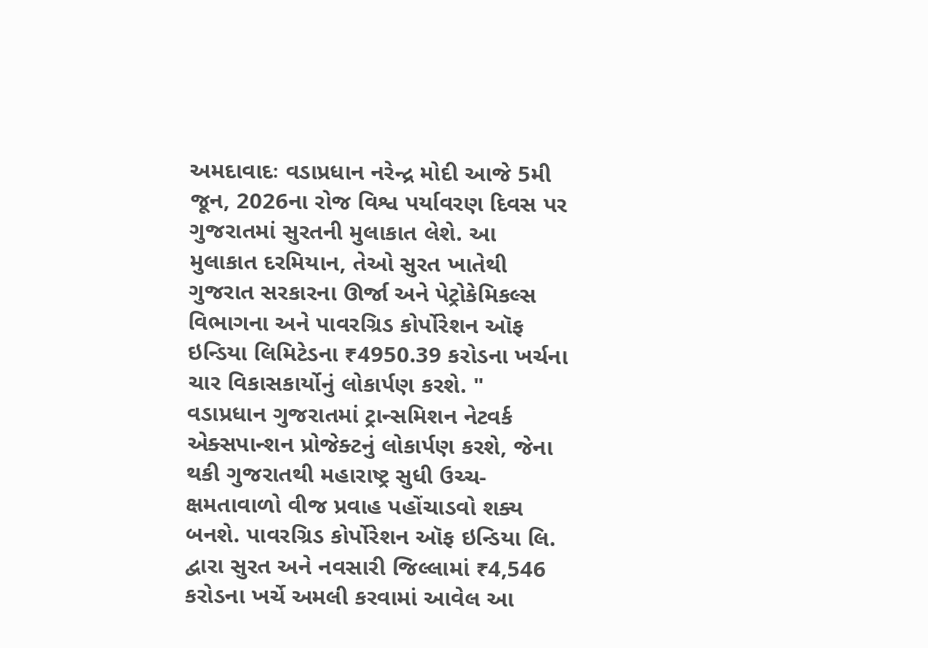અમદાવાદઃ વડાપ્રધાન નરેન્દ્ર મોદી આજે 5મી જૂન, 2026ના રોજ વિશ્વ પર્યાવરણ દિવસ પર ગુજરાતમાં સુરતની મુલાકાત લેશે. આ મુલાકાત દરમિયાન, તેઓ સુરત ખાતેથી ગુજરાત સરકારના ઊર્જા અને પેટ્રોકેમિકલ્સ વિભાગના અને પાવરગ્રિડ કોર્પોરેશન ઑફ ઇન્ડિયા લિમિટેડના ₹4950.39 કરોડના ખર્ચના ચાર વિકાસકાર્યોનું લોકાર્પણ કરશે. "
વડાપ્રધાન ગુજરાતમાં ટ્રાન્સમિશન નેટવર્ક એક્સપાન્શન પ્રોજેક્ટનું લોકાર્પણ કરશે, જેના થકી ગુજરાતથી મહારાષ્ટ્ર સુધી ઉચ્ચ-ક્ષમતાવાળો વીજ પ્રવાહ પહોંચાડવો શક્ય બનશે. પાવરગ્રિડ કોર્પોરેશન ઑફ ઇન્ડિયા લિ. દ્વારા સુરત અને નવસારી જિલ્લામાં ₹4,546 કરોડના ખર્ચે અમલી કરવામાં આવેલ આ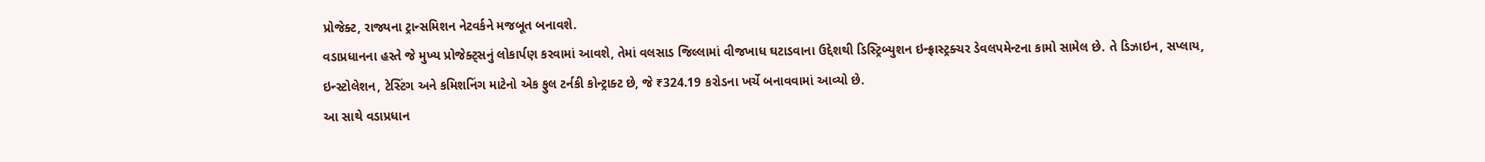પ્રોજેક્ટ, રાજ્યના ટ્રાન્સમિશન નેટવર્કને મજબૂત બનાવશે.
વડાપ્રધાનના હસ્તે જે મુખ્ય પ્રોજેક્ટ્સનું લોકાર્પણ કરવામાં આવશે, તેમાં વલસાડ જિલ્લામાં વીજખાધ ઘટાડવાના ઉદ્દેશથી ડિસ્ટ્રિબ્યુશન ઇન્ફ્રાસ્ટ્રક્ચર ડેવલપમેન્ટના કામો સામેલ છે. તે ડિઝાઇન, સપ્લાય, ઇન્સ્ટોલેશન, ટેસ્ટિંગ અને કમિશનિંગ માટેનો એક ફુલ ટર્નકી કોન્ટ્રાક્ટ છે, જે ₹324.19 કરોડના ખર્ચે બનાવવામાં આવ્યો છે.
આ સાથે વડાપ્રધાન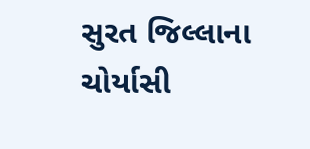સુરત જિલ્લાના ચોર્યાસી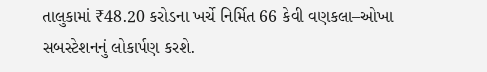તાલુકામાં ₹48.20 કરોડના ખર્ચે નિર્મિત 66 કેવી વણકલા–ઓખા સબસ્ટેશનનું લોકાર્પણ કરશે.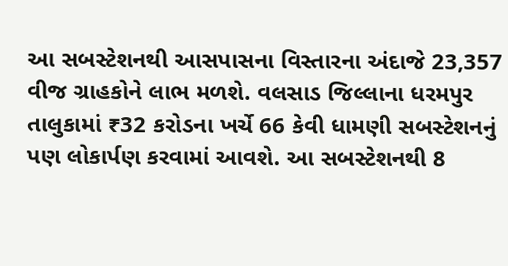આ સબસ્ટેશનથી આસપાસના વિસ્તારના અંદાજે 23,357 વીજ ગ્રાહકોને લાભ મળશે. વલસાડ જિલ્લાના ધરમપુર તાલુકામાં ₹32 કરોડના ખર્ચે 66 કેવી ધામણી સબસ્ટેશનનું પણ લોકાર્પણ કરવામાં આવશે. આ સબસ્ટેશનથી 8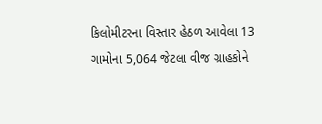કિલોમીટરના વિસ્તાર હેઠળ આવેલા 13 ગામોના 5,064 જેટલા વીજ ગ્રાહકોને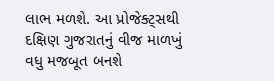લાભ મળશે. આ પ્રોજેક્ટ્સથી દક્ષિણ ગુજરાતનું વીજ માળખું વધુ મજબૂત બનશે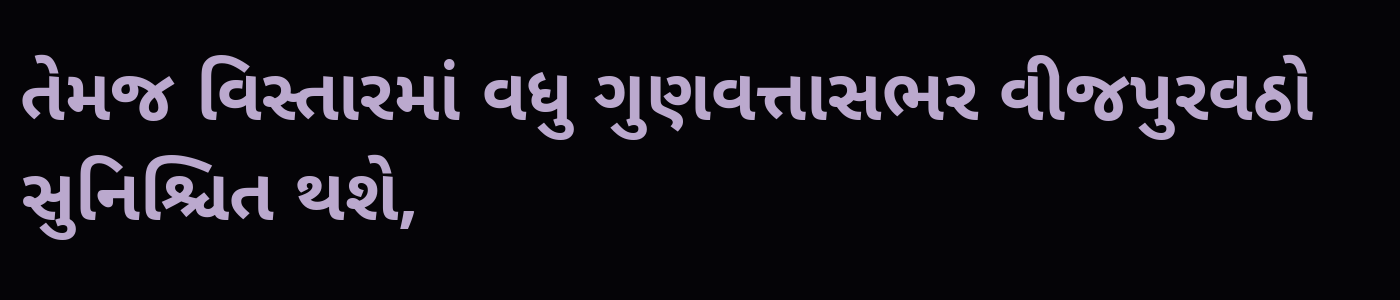તેમજ વિસ્તારમાં વધુ ગુણવત્તાસભર વીજપુરવઠો સુનિશ્ચિત થશે,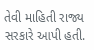તેવી માહિતી રાજ્ય સરકારે આપી હતી.